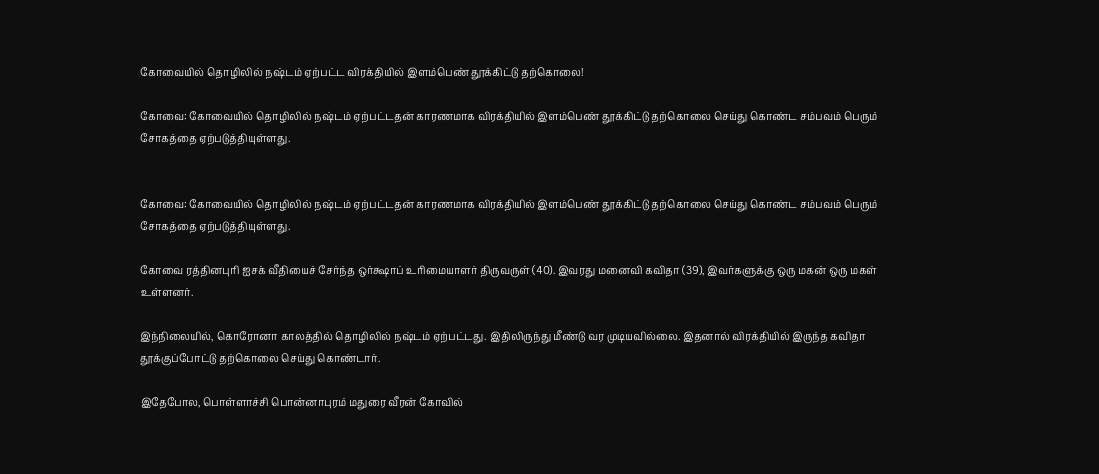கோவையில் தொழிலில் நஷ்டம் ஏற்பட்ட விரக்தியில் இளம்பெண் தூக்கிட்டு தற்கொலை!

கோவை: கோவையில் தொழிலில் நஷ்டம் ஏற்பட்டதன் காரணமாக விரக்தியில் இளம்பெண் தூக்கிட்டு தற்கொலை செய்து கொண்ட சம்பவம் பெரும் சோகத்தை ஏற்படுத்தியுள்ளது.


கோவை: கோவையில் தொழிலில் நஷ்டம் ஏற்பட்டதன் காரணமாக விரக்தியில் இளம்பெண் தூக்கிட்டு தற்கொலை செய்து கொண்ட சம்பவம் பெரும் சோகத்தை ஏற்படுத்தியுள்ளது.

கோவை ரத்தினபுரி ஐசக் வீதியைச் சேர்ந்த ஒர்க்ஷாப் உரிமையாளர் திருவருள் (40). இவரது மனைவி கவிதா (39), இவர்களுக்கு ஒரு மகன் ஒரு மகள் உள்ளனர்.

இந்நிலையில், கொரோனா காலத்தில் தொழிலில் நஷ்டம் ஏற்பட்டது. இதிலிருந்து மீண்டு வர முடியவில்லை. இதனால் விரக்தியில் இருந்த கவிதா தூக்குப்போட்டு தற்கொலை செய்து கொண்டார்.

இதேபோல, பொள்ளாச்சி பொன்னாபுரம் மதுரை வீரன் கோவில்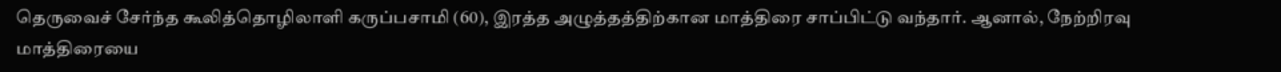தெருவைச் சேர்ந்த கூலித்தொழிலாளி கருப்பசாமி (60), இரத்த அழுத்தத்திற்கான மாத்திரை சாப்பிட்டு வந்தார். ஆனால், நேற்றிரவு மாத்திரையை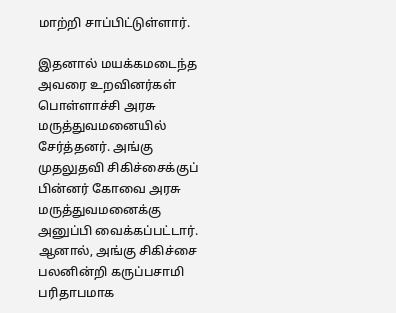மாற்றி சாப்பிட்டுள்ளார்.

இதனால் மயக்கமடைந்த அவரை உறவினர்கள் பொள்ளாச்சி அரசு மருத்துவமனையில் சேர்த்தனர். அங்கு முதலுதவி சிகிச்சைக்குப் பின்னர் கோவை அரசு மருத்துவமனைக்கு அனுப்பி வைக்கப்பட்டார். ஆனால், அங்கு சிகிச்சை பலனின்றி கருப்பசாமி பரிதாபமாக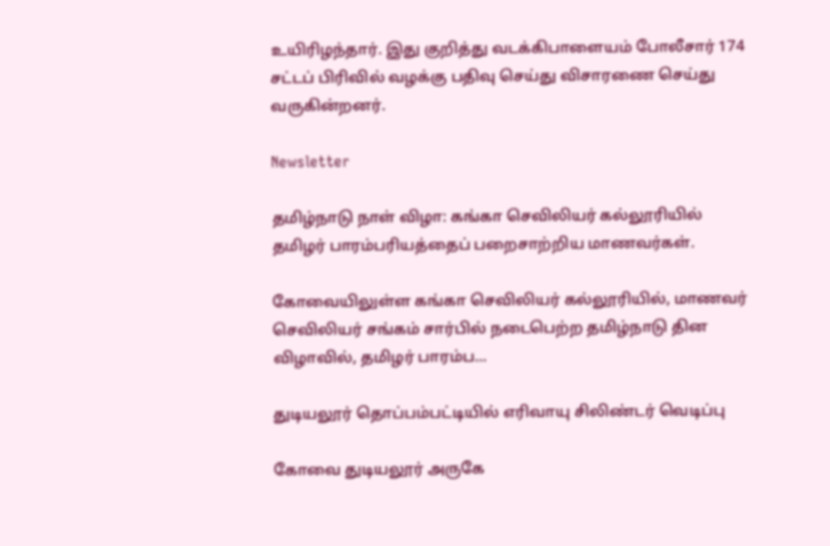உயிரிழந்தார். இது குறித்து வடக்கிபாளையம் போலீசார் 174 சட்டப் பிரிவில் வழக்கு பதிவு செய்து விசாரணை செய்து வருகின்றனர்.

Newsletter

தமிழ்நாடு நாள் விழா: கங்கா செவிலியர் கல்லூரியில் தமிழர் பாரம்பரியத்தைப் பறைசாற்றிய மாணவர்கள்.

கோவையிலுள்ள கங்கா செவிலியர் கல்லூரியில், மாணவர் செவிலியர் சங்கம் சார்பில் நடைபெற்ற தமிழ்நாடு தின விழாவில், தமிழர் பாரம்ப...

துடியலூர் தொப்பம்பட்டியில் எரிவாயு சிலிண்டர் வெடிப்பு

கோவை துடியலூர் அருகே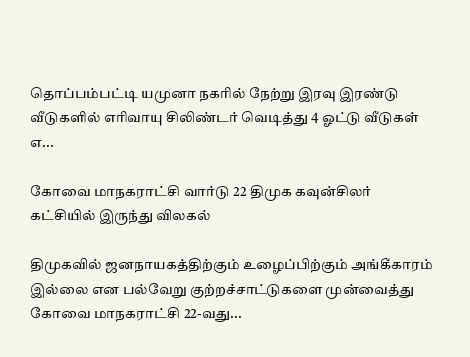தொப்பம்பட்டி யமுனா நகரில் நேற்று இரவு இரண்டு வீடுகளில் எரிவாயு சிலிண்டர் வெடித்து 4 ஓட்டு வீடுகள் எ...

கோவை மாநகராட்சி வார்டு 22 திமுக கவுன்சிலர் கட்சியில் இருந்து விலகல்

திமுகவில் ஜனநாயகத்திற்கும் உழைப்பிற்கும் அங்கீகாரம் இல்லை என பல்வேறு குற்றச்சாட்டுகளை முன்வைத்து கோவை மாநகராட்சி 22-வது...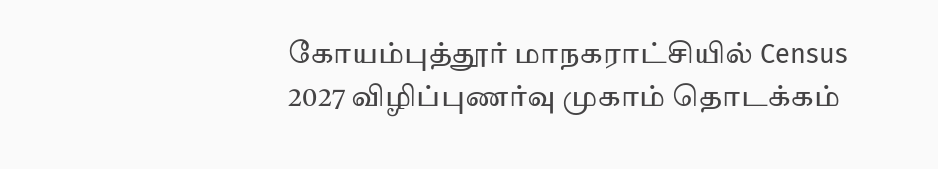கோயம்புத்தூர் மாநகராட்சியில் Census 2027 விழிப்புணர்வு முகாம் தொடக்கம்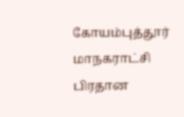கோயம்புத்தூர் மாநகராட்சி பிரதான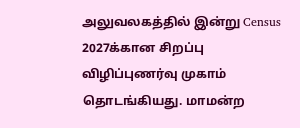அலுவலகத்தில் இன்று Census 2027க்கான சிறப்பு விழிப்புணர்வு முகாம் தொடங்கியது. மாமன்ற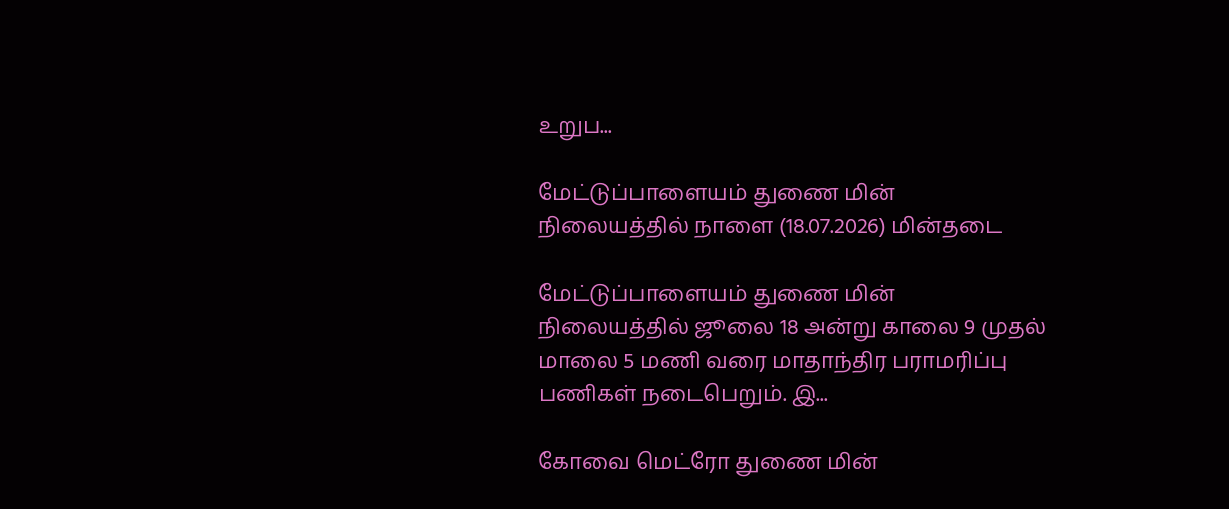உறுப...

மேட்டுப்பாளையம் துணை மின் நிலையத்தில் நாளை (18.07.2026) மின்தடை

மேட்டுப்பாளையம் துணை மின் நிலையத்தில் ஜூலை 18 அன்று காலை 9 முதல் மாலை 5 மணி வரை மாதாந்திர பராமரிப்பு பணிகள் நடைபெறும். இ...

கோவை மெட்ரோ துணை மின்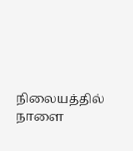நிலையத்தில் நாளை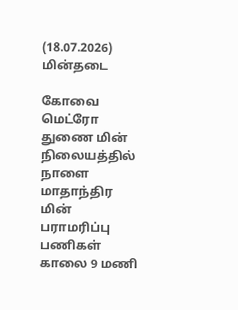(18.07.2026) மின்தடை

கோவை மெட்ரோ துணை மின் நிலையத்தில் நாளை மாதாந்திர மின் பராமரிப்பு பணிகள் காலை 9 மணி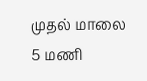முதல் மாலை 5 மணி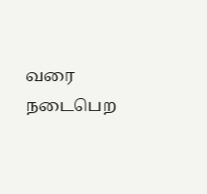வரை நடைபெற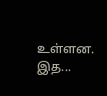உள்ளன. இத...